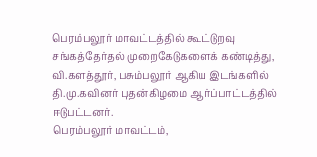பெரம்பலூர் மாவட்டத்தில் கூட்டுறவு சங்கத்தேர்தல் முறைகேடுகளைக் கண்டித்து, வி.களத்தூர், பசும்பலூர் ஆகிய இடங்களில் தி.மு.கவினர் புதன்கிழமை ஆர்ப்பாட்டத்தில் ஈடுபட்டனர்.
பெரம்பலூர் மாவட்டம்,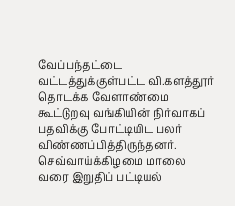வேப்பந்தட்டை வட்டத்துக்குள்பட்ட வி.களத்தூர் தொடக்க வேளாண்மை கூட்டுறவு வங்கியின் நிர்வாகப் பதவிக்கு போட்டியிட பலர் விண்ணப்பித்திருந்தனர். செவ்வாய்க்கிழமை மாலை வரை இறுதிப் பட்டியல்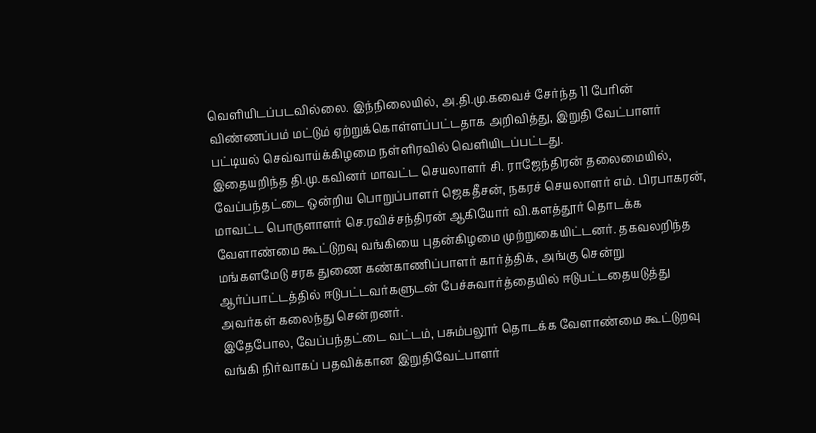வெளியிடப்படவில்லை. இந்நிலையில், அ.தி.மு.கவைச் சேர்ந்த 11 பேரின் விண்ணப்பம் மட்டும் ஏற்றுக்கொள்ளப்பட்டதாக அறிவித்து, இறுதி வேட்பாளர் பட்டியல் செவ்வாய்க்கிழமை நள்ளிரவில் வெளியிடப்பட்டது.
இதையறிந்த தி.மு.கவினர் மாவட்ட செயலாளர் சி. ராஜேந்திரன் தலைமையில், வேப்பந்தட்டை ஒன்றிய பொறுப்பாளர் ஜெகதீசன், நகரச் செயலாளர் எம். பிரபாகரன், மாவட்ட பொருளாளர் செ.ரவிச்சந்திரன் ஆகியோர் வி.களத்தூர் தொடக்க வேளாண்மை கூட்டுறவு வங்கியை புதன்கிழமை முற்றுகையிட்டனர். தகவலறிந்த மங்களமேடு சரக துணை கண்காணிப்பாளர் கார்த்திக், அங்கு சென்று ஆர்ப்பாட்டத்தில் ஈடுபட்டவர்களுடன் பேச்சுவார்த்தையில் ஈடுபட்டதையடுத்து அவர்கள் கலைந்து சென்றனர்.
இதேபோல, வேப்பந்தட்டை வட்டம், பசும்பலூர் தொடக்க வேளாண்மை கூட்டுறவு வங்கி நிர்வாகப் பதவிக்கான இறுதிவேட்பாளர்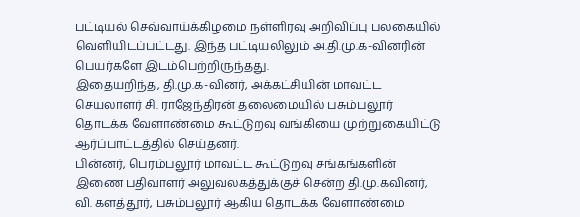பட்டியல் செவ்வாய்க்கிழமை நள்ளிரவு அறிவிப்பு பலகையில் வெளியிடப்பட்டது. இந்த பட்டியலிலும் அ.தி.மு.க-வினரின் பெயர்களே இடம்பெற்றிருந்தது.
இதையறிந்த, தி.மு.க-வினர், அக்கட்சியின் மாவட்ட செயலாளர் சி. ராஜேந்திரன் தலைமையில் பசும்பலூர் தொடக்க வேளாண்மை கூட்டுறவு வங்கியை முற்றுகையிட்டு ஆர்ப்பாட்டத்தில் செய்தனர்.
பின்னர், பெரம்பலூர் மாவட்ட கூட்டுறவு சங்கங்களின் இணை பதிவாளர் அலுவலகத்துக்குச் சென்ற தி.மு.கவினர், வி. களத்தூர், பசும்பலூர் ஆகிய தொடக்க வேளாண்மை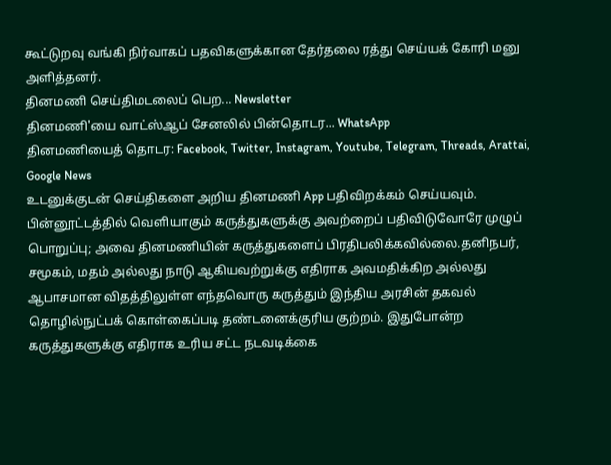கூட்டுறவு வங்கி நிர்வாகப் பதவிகளுக்கான தேர்தலை ரத்து செய்யக் கோரி மனு அளித்தனர்.
தினமணி செய்திமடலைப் பெற... Newsletter
தினமணி'யை வாட்ஸ்ஆப் சேனலில் பின்தொடர... WhatsApp
தினமணியைத் தொடர: Facebook, Twitter, Instagram, Youtube, Telegram, Threads, Arattai, Google News
உடனுக்குடன் செய்திகளை அறிய தினமணி App பதிவிறக்கம் செய்யவும்.
பின்னூட்டத்தில் வெளியாகும் கருத்துகளுக்கு அவற்றைப் பதிவிடுவோரே முழுப் பொறுப்பு; அவை தினமணியின் கருத்துகளைப் பிரதிபலிக்கவில்லை.தனிநபர், சமூகம், மதம் அல்லது நாடு ஆகியவற்றுக்கு எதிராக அவமதிக்கிற அல்லது ஆபாசமான விதத்திலுள்ள எந்தவொரு கருத்தும் இந்திய அரசின் தகவல் தொழில்நுட்பக் கொள்கைப்படி தண்டனைக்குரிய குற்றம். இதுபோன்ற கருத்துகளுக்கு எதிராக உரிய சட்ட நடவடிக்கை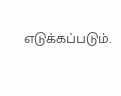எடுக்கப்படும்.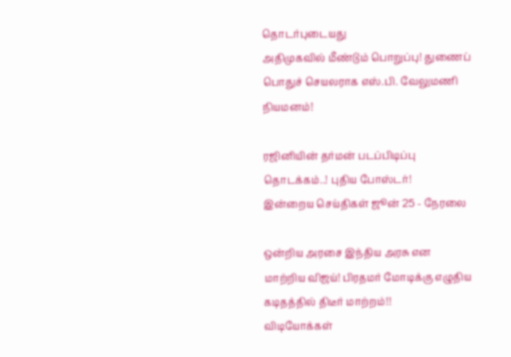தொடர்புடையது
அதிமுகவில் மீண்டும் பொறுப்பு! துணைப் பொதுச் செயலராக எஸ்.பி. வேலுமணி நியமனம்!

ரஜினியின் தர்மன் படப்பிடிப்பு தொடக்கம்..! புதிய போஸ்டர்!
இன்றைய செய்திகள் ஜூன் 25 - நேரலை

ஒன்றிய அரசை இந்திய அரசு என மாற்றிய விஜய்! பிரதமர் மோடிக்கு எழுதிய கடிதத்தில் திடீர் மாற்றம்!!
விடியோக்கள்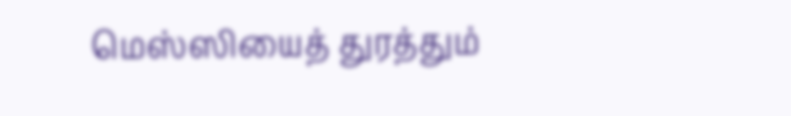மெஸ்ஸியைத் துரத்தும்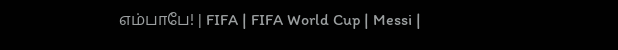எம்பாபே! | FIFA | FIFA World Cup | Messi |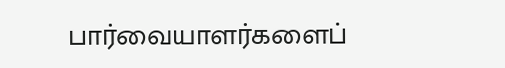பார்வையாளர்களைப்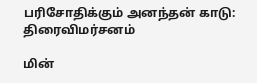பரிசோதிக்கும் அனந்தன் காடு: திரைவிமர்சனம்

மின்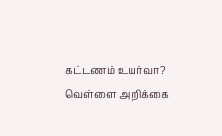கட்டணம் உயர்வா? வெள்ளை அறிக்கை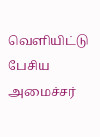வெளியிட்டு பேசிய அமைச்சர்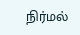நிர்மல்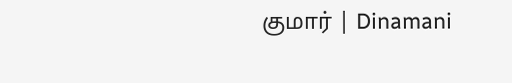குமார் | Dinamani